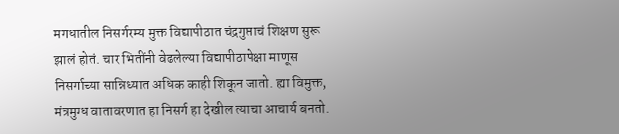मगधातील निसर्गरम्य मुक्त विद्यापीठात चंद्रगुप्ताचं शिक्षण सुरू झालं होतं. चार भितींनी वेढलेल्या विद्यापीठापेक्षा माणूस निसर्गाच्या सान्निध्यात अधिक काही शिकून जातो. ह्या विमुक्त, मंत्रमुग्ध वातावरणात हा निसर्ग हा देखील त्याचा आचार्य बनतो.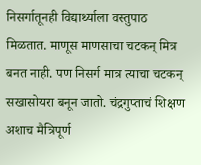निसर्गातूनही विद्यार्थ्याला वस्तुपाठ मिळतात. माणूस माणसाचा चटकन् मित्र बनत नाही. पण निसर्ग मात्र त्याचा चटकन् सखासोयरा बनून जातो. चंद्रगुप्ताचं शिक्षण अशाच मैत्रिपूर्ण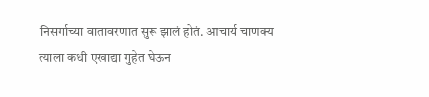निसर्गाच्या वातावरणात सुरू झालं होतं. आचार्य चाणक्य त्याला कधी एखाद्या गुहेत घेऊन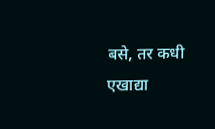बसे, तर कधी एखाद्या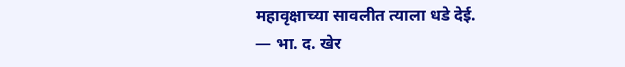महावृक्षाच्या सावलीत त्याला धडे देई.
— भा. द. खेर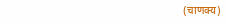(चाणक्य)